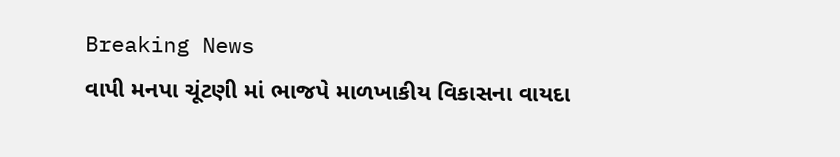Breaking News
વાપી મનપા ચૂંટણી માં ભાજપે માળખાકીય વિકાસના વાયદા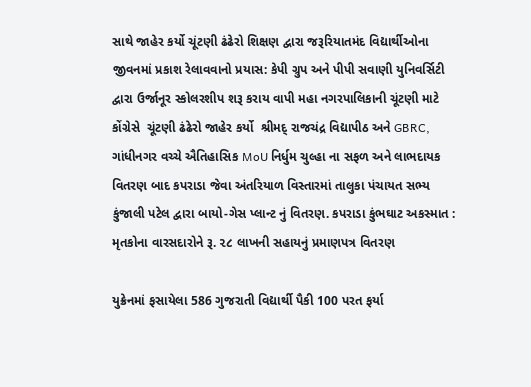સાથે જાહેર કર્યો ચૂંટણી ઢંઢેરો શિક્ષણ દ્વારા જરૂરિયાતમંદ વિદ્યાર્થીઓના જીવનમાં પ્રકાશ રેલાવવાનો પ્રયાસ: કેપી ગ્રુપ અને પીપી સવાણી યુનિવર્સિટી દ્વારા ઉર્જાનૂર સ્કોલરશીપ શરૂ કરાય વાપી મહા નગરપાલિકાની ચૂંટણી માટે કોંગ્રેસે  ચૂંટણી ઢંઢેરો જાહેર કર્યો  શ્રીમદ્ રાજચંદ્ર વિદ્યાપીઠ અને GBRC, ગાંધીનગર વચ્ચે ઐતિહાસિક MoU નિર્ધુમ ચુલ્હા ના સફળ અને લાભદાયક વિતરણ બાદ કપરાડા જેવા અંતરિયાળ વિસ્તારમાં તાલુકા પંચાયત સભ્ય કુંજાલી પટેલ દ્વારા બાયો-ગેસ પ્લાન્ટ નું વિતરણ. કપરાડા કુંભઘાટ અકસ્માત : મૃતકોના વારસદારોને રૂ. ૨૮ લાખની સહાયનું પ્રમાણપત્ર વિતરણ

યુક્રેનમાં ફસાયેલા 586 ગુજરાતી વિદ્યાર્થી પૈકી 100 પરત ફર્યા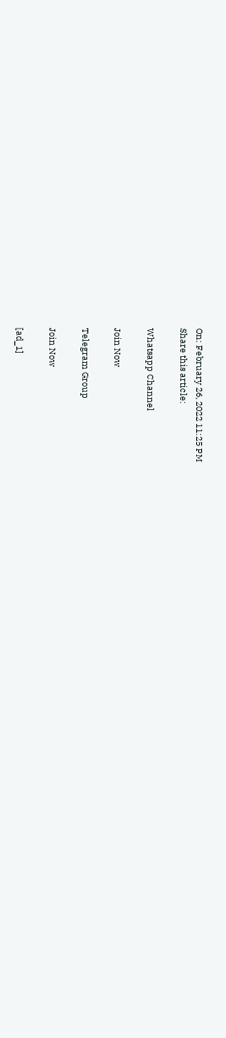On: February 26, 2022 11:25 PM
Share this article:

Whatsapp Channel

Join Now

Telegram Group

Join Now

[ad_1]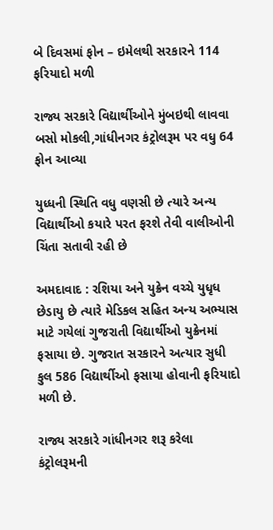બે દિવસમાં ફોન – ઇમેલથી સરકારને 114 ફરિયાદો મળી

રાજ્ય સરકારે વિદ્યાર્થીઓને મુંબઇથી લાવવા બસો મોકલી,ગાંધીનગર કંટ્રોલરૂમ પર વધુ 64 ફોન આવ્યા

યુધ્ધની સ્થિતિ વધુ વણસી છે ત્યારે અન્ય વિદ્યાર્થીઓ કયારે પરત ફરશે તેવી વાલીઓની ચિંતા સતાવી રહી છે

અમદાવાદ : રશિયા અને યુક્રેન વચ્ચે યુધૃધ છેડાયુ છે ત્યારે મેડિકલ સહિત અન્ય અભ્યાસ માટે ગયેલાં ગુજરાતી વિદ્યાર્થીઓ યુક્રેનમાં ફસાયા છે. ગુજરાત સરકારને અત્યાર સુધી કુલ 586 વિદ્યાર્થીઓ ફસાયા હોવાની ફરિયાદો મળી છે.

રાજ્ય સરકારે ગાંધીનગર શરૂ કરેલા કંટ્રોલરૂમની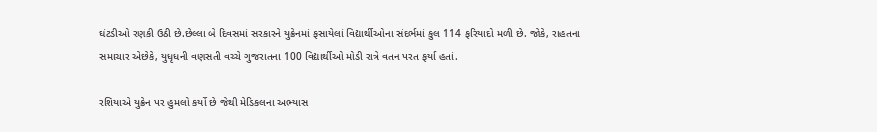ઘંટડીઓ રણકી ઉઠી છે.છેલ્લા બે દિવસમાં સરકારને યુક્રેનમાં ફસાયેલાં વિદ્યાર્થીઓના સંદર્ભમાં કુલ 114 ફરિયાદો મળી છે. જોકે, રાહતના સમાચાર એછેકે, યુધૃધની વણસતી વચ્ચે ગુજરાતના 100 વિદ્યાર્થીઓ મોડી રાત્રે વતન પરત ફર્યા હતાં.

રશિયાએ યુક્રેન પર હુમલો કર્યો છે જેથી મેડિકલના અભ્યાસ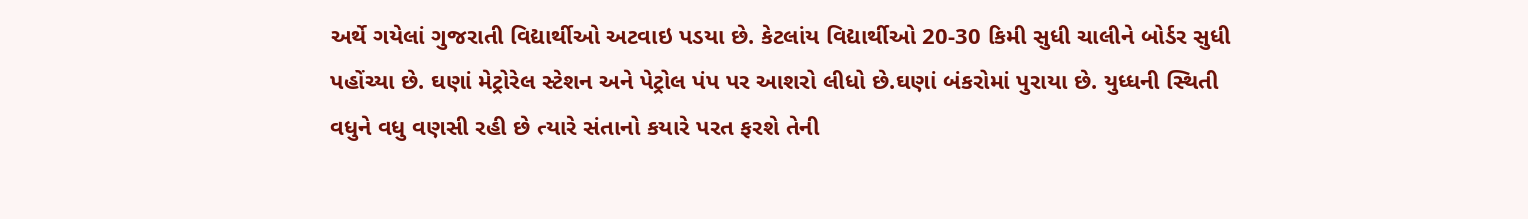અર્થે ગયેલાં ગુજરાતી વિદ્યાર્થીઓ અટવાઇ પડયા છે. કેટલાંય વિદ્યાર્થીઓ 20-30 કિમી સુધી ચાલીને બોર્ડર સુધી પહોંચ્યા છે. ઘણાં મેટ્રોરેલ સ્ટેશન અને પેટ્રોલ પંપ પર આશરો લીધો છે.ઘણાં બંકરોમાં પુરાયા છે. યુધ્ધની સ્થિતી વધુને વધુ વણસી રહી છે ત્યારે સંતાનો કયારે પરત ફરશે તેની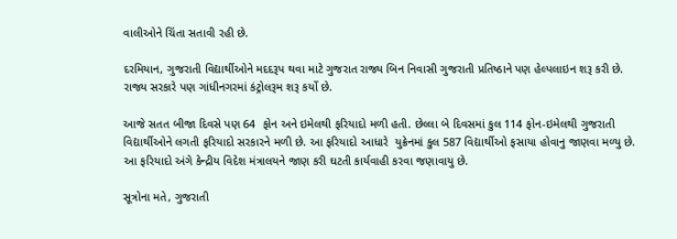વાલીઓને ચિંતા સતાવી રહી છે.

દરમિયાન, ગુજરાતી વિદ્યાર્થીઓને મદદરૂપ થવા માટે ગુજરાત રાજ્ય બિન નિવાસી ગુજરાતી પ્રતિષ્ઠાને પણ હેલ્પલાઇન શરૂ કરી છે. રાજ્ય સરકારે પણ ગાંધીનગરમાં કંટ્રોલરૂમ શરૂ કર્યો છે.

આજે સતત બીજા દિવસે પણ 64  ફોન અને ઇમેલથી ફરિયાદો મળી હતી. છેલ્લા બે દિવસમાં કુલ 114 ફોન-ઇમેલથી ગુજરાતી વિદ્યાર્થીઓને લગતી ફરિયાદો સરકારને મળી છે. આ ફરિયાદો આધારે  યુક્રેનમાં કુલ 587 વિદ્યાર્થીઓ ફસાયા હોવાનુ જાણવા મળ્યુ છે. આ ફરિયાદો અંગે કેન્દ્રીય વિદેશ મંત્રાલયને જાણ કરી ઘટતી કાર્યવાહી કરવા જણાવાયુ છે.

સૂત્રોના મતે, ગુજરાતી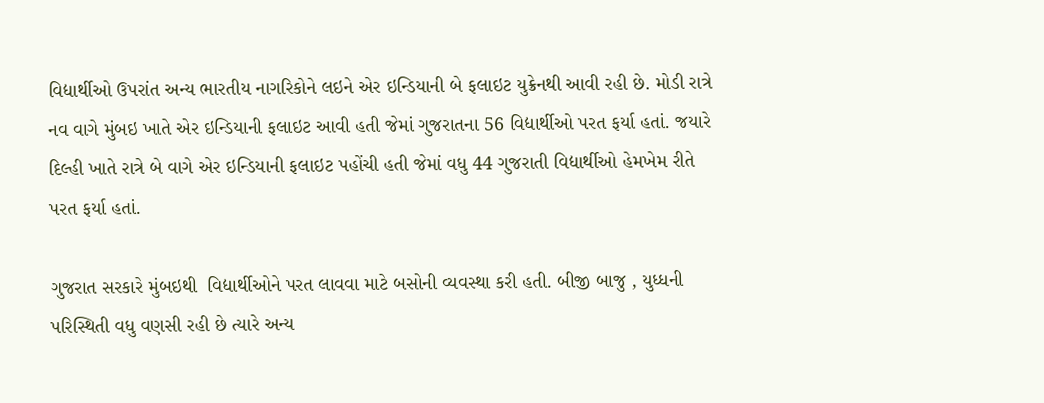વિદ્યાર્થીઓ ઉપરાંત અન્ય ભારતીય નાગરિકોને લઇને એર ઇન્ડિયાની બે ફલાઇટ યુક્રેનથી આવી રહી છે. મોડી રાત્રે નવ વાગે મુંબઇ ખાતે એર ઇન્ડિયાની ફલાઇટ આવી હતી જેમાં ગુજરાતના 56 વિદ્યાર્થીઓ પરત ફર્યા હતાં. જયારે દિલ્હી ખાતે રાત્રે બે વાગે એર ઇન્ડિયાની ફલાઇટ પહોંચી હતી જેમાં વધુ 44 ગુજરાતી વિદ્યાર્થીઓ હેમખેમ રીતે પરત ફર્યા હતાં.

ગુજરાત સરકારે મુંબઇથી  વિદ્યાર્થીઓને પરત લાવવા માટે બસોની વ્યવસ્થા કરી હતી. બીજી બાજુ , યુધ્ધની પરિસ્થિતી વધુ વણસી રહી છે ત્યારે અન્ય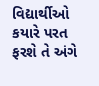વિદ્યાર્થીઓ કયારે પરત ફરશે તે અંગે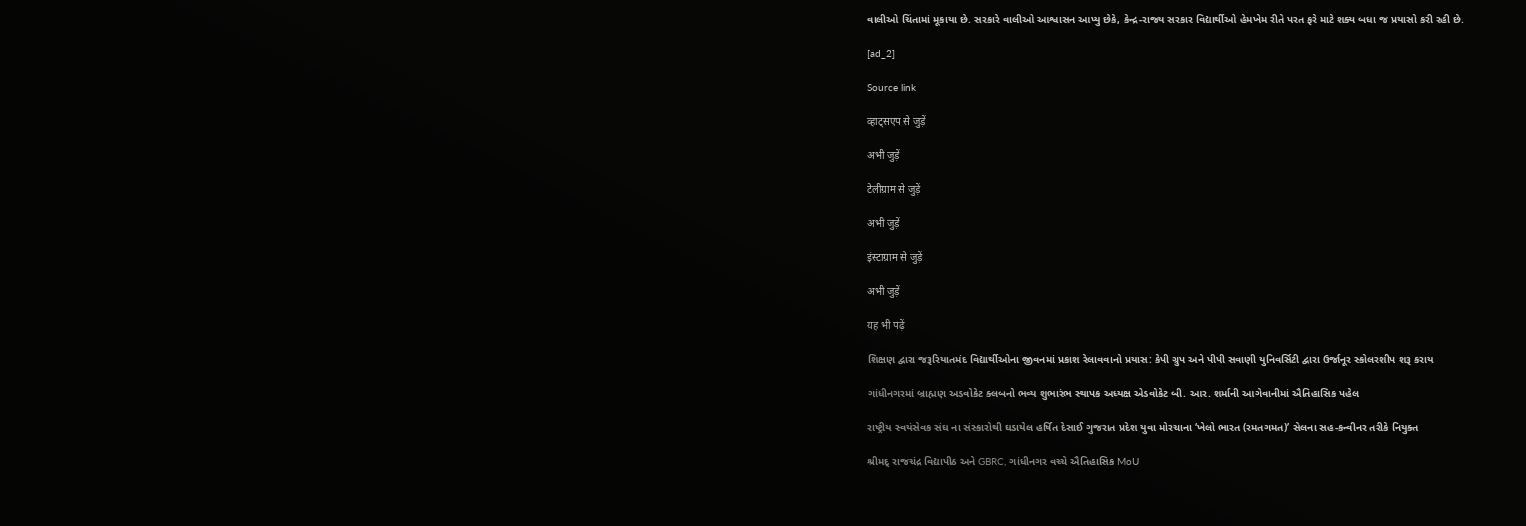વાલીઓ ચિંતામાં મૂકાયા છે. સરકારે વાલીઓ આશ્વાસન આપ્યુ છેકે, કેન્દ્ર-રાજ્ય સરકાર વિદ્યાર્થીઓ હેમખેમ રીતે પરત ફરે માટે શક્ય બધા જ પ્રયાસો કરી રહી છે.

[ad_2]

Source link

व्हाट्सएप से जुड़ें

अभी जुड़ें

टेलीग्राम से जुड़ें

अभी जुड़ें

इंस्टाग्राम से जुड़ें

अभी जुड़ें

यह भी पढ़ें

શિક્ષણ દ્વારા જરૂરિયાતમંદ વિદ્યાર્થીઓના જીવનમાં પ્રકાશ રેલાવવાનો પ્રયાસ: કેપી ગ્રુપ અને પીપી સવાણી યુનિવર્સિટી દ્વારા ઉર્જાનૂર સ્કોલરશીપ શરૂ કરાય

ગાંધીનગરમાં બ્રાહ્મણ અડવોકેટ ક્લબનો ભવ્ય શુભારંભ સ્થાપક અધ્યક્ષ એડવોકેટ બી. આર. શર્માની આગેવાનીમાં ઐતિહાસિક પહેલ

રાષ્ટ્રીય સ્વયંસેવક સંઘ ના સંસ્કારોથી ઘડાયેલ હર્ષિત દેસાઈ ગુજરાત પ્રદેશ યુવા મોરચાના ‘ખેલો ભારત (રમતગમત)’ સેલના સહ-કન્વીનર તરીકે નિયુક્ત

શ્રીમદ્ રાજચંદ્ર વિદ્યાપીઠ અને GBRC, ગાંધીનગર વચ્ચે ઐતિહાસિક MoU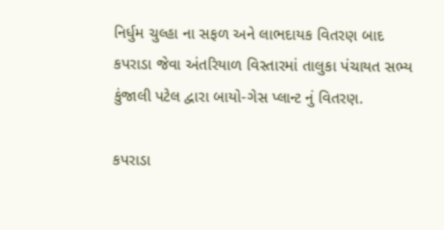નિર્ધુમ ચુલ્હા ના સફળ અને લાભદાયક વિતરણ બાદ કપરાડા જેવા અંતરિયાળ વિસ્તારમાં તાલુકા પંચાયત સભ્ય કુંજાલી પટેલ દ્વારા બાયો-ગેસ પ્લાન્ટ નું વિતરણ.

કપરાડા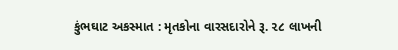કુંભઘાટ અકસ્માત : મૃતકોના વારસદારોને રૂ. ૨૮ લાખની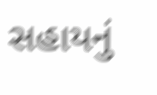સહાયનું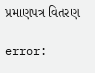પ્રમાણપત્ર વિતરણ

error: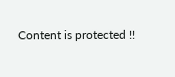Content is protected !!